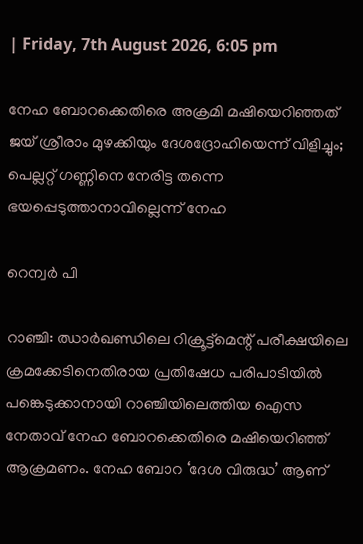| Friday, 7th August 2026, 6:05 pm

നേഹ ബോറക്കെതിരെ അക്രമി മഷിയെറിഞ്ഞത് ജയ് ശ്രീരാം മുഴക്കിയും ദേശദ്രോഹിയെന്ന് വിളിച്ചും; പെല്ലറ്റ് ഗണ്ണിനെ നേരിട്ട തന്നെ ഭയപ്പെടുത്താനാവില്ലെന്ന് നേഹ

റെന്വര്‍ പി

റാഞ്ചി: ഝാര്‍ഖണ്ഡിലെ റിക്രൂട്ട്‌മെന്റ് പരീക്ഷയിലെ ക്രമക്കേടിനെതിരായ പ്രതിഷേധ പരിപാടിയില്‍ പങ്കെടുക്കാനായി റാഞ്ചിയിലെത്തിയ ഐസ നേതാവ് നേഹ ബോറക്കെതിരെ മഷിയെറിഞ്ഞ് ആക്രമണം. നേഹ ബോറ ‘ദേശ വിരുദ്ധ’ ആണ്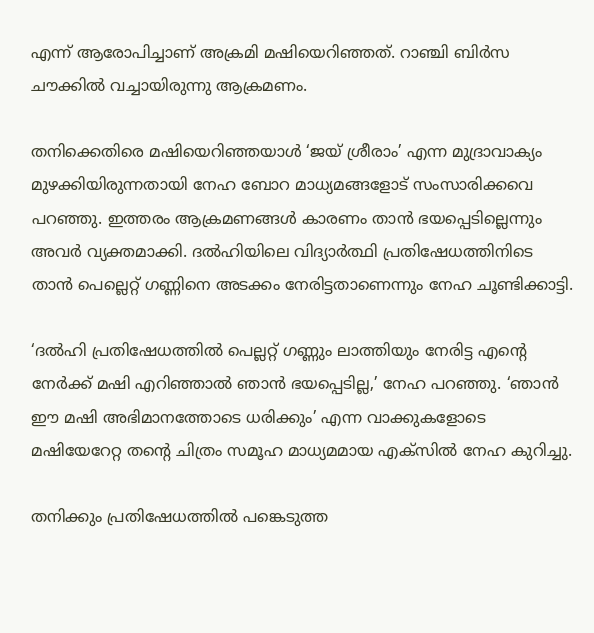എന്ന് ആരോപിച്ചാണ് അക്രമി മഷിയെറിഞ്ഞത്. റാഞ്ചി ബിര്‍സ ചൗക്കില്‍ വച്ചായിരുന്നു ആക്രമണം.

തനിക്കെതിരെ മഷിയെറിഞ്ഞയാള്‍ ‘ജയ് ശ്രീരാം’ എന്ന മുദ്രാവാക്യം മുഴക്കിയിരുന്നതായി നേഹ ബോറ മാധ്യമങ്ങളോട് സംസാരിക്കവെ പറഞ്ഞു. ഇത്തരം ആക്രമണങ്ങള്‍ കാരണം താന്‍ ഭയപ്പെടില്ലെന്നും അവര്‍ വ്യക്തമാക്കി. ദല്‍ഹിയിലെ വിദ്യാര്‍ത്ഥി പ്രതിഷേധത്തിനിടെ താന്‍ പെല്ലെറ്റ് ഗണ്ണിനെ അടക്കം നേരിട്ടതാണെന്നും നേഹ ചൂണ്ടിക്കാട്ടി.

‘ദല്‍ഹി പ്രതിഷേധത്തില്‍ പെല്ലറ്റ് ഗണ്ണും ലാത്തിയും നേരിട്ട എന്റെ നേര്‍ക്ക് മഷി എറിഞ്ഞാല്‍ ഞാന്‍ ഭയപ്പെടില്ല,’ നേഹ പറഞ്ഞു. ‘ഞാന്‍ ഈ മഷി അഭിമാനത്തോടെ ധരിക്കും’ എന്ന വാക്കുകളോടെ മഷിയേറേറ്റ തന്റെ ചിത്രം സമൂഹ മാധ്യമമായ എക്‌സില്‍ നേഹ കുറിച്ചു.

തനിക്കും പ്രതിഷേധത്തില്‍ പങ്കെടുത്ത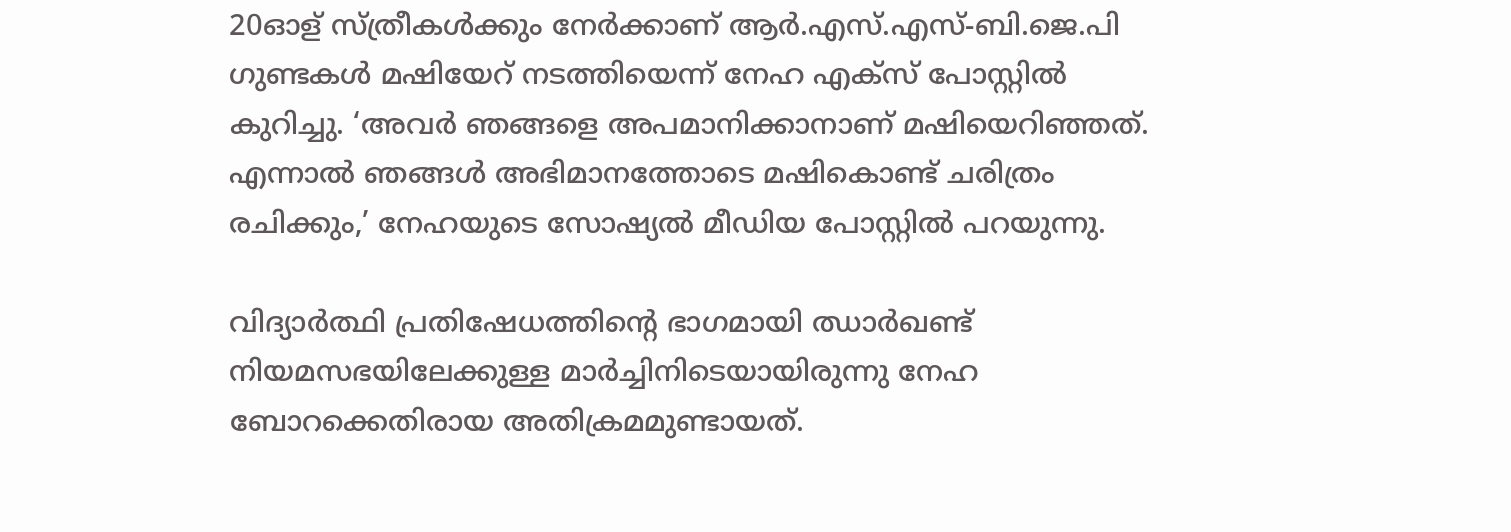20ഓള് സ്ത്രീകള്‍ക്കും നേര്‍ക്കാണ് ആര്‍.എസ്.എസ്-ബി.ജെ.പി ഗുണ്ടകള്‍ മഷിയേറ് നടത്തിയെന്ന് നേഹ എക്‌സ് പോസ്റ്റില്‍ കുറിച്ചു. ‘അവര്‍ ഞങ്ങളെ അപമാനിക്കാനാണ് മഷിയെറിഞ്ഞത്. എന്നാല്‍ ഞങ്ങള്‍ അഭിമാനത്തോടെ മഷികൊണ്ട് ചരിത്രം രചിക്കും,’ നേഹയുടെ സോഷ്യല്‍ മീഡിയ പോസ്റ്റില്‍ പറയുന്നു.

വിദ്യാര്‍ത്ഥി പ്രതിഷേധത്തിന്റെ ഭാഗമായി ഝാര്‍ഖണ്ട് നിയമസഭയിലേക്കുള്ള മാര്‍ച്ചിനിടെയായിരുന്നു നേഹ ബോറക്കെതിരായ അതിക്രമമുണ്ടായത്.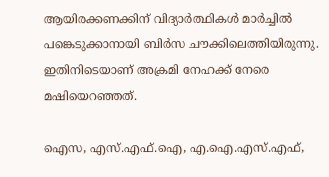ആയിരക്കണക്കിന് വിദ്യാര്‍ത്ഥികള്‍ മാര്‍ച്ചില്‍ പങ്കെടുക്കാനായി ബിര്‍സ ചൗക്കിലെത്തിയിരുന്നു. ഇതിനിടെയാണ് അക്രമി നേഹക്ക് നേരെ മഷിയെറഞ്ഞത്.

ഐസ, എസ്.എഫ്.ഐ, എ.ഐ.എസ്.എഫ്,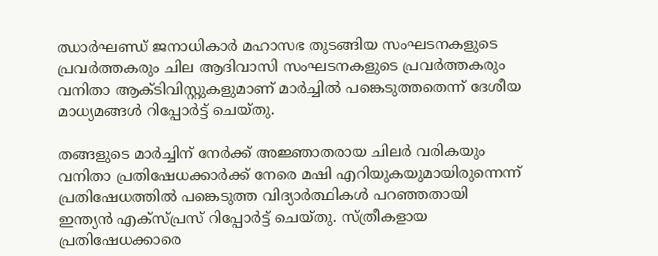ഝാര്‍ഘണ്ഡ് ജനാധികാര്‍ മഹാസഭ തുടങ്ങിയ സംഘടനകളുടെ പ്രവര്‍ത്തകരും ചില ആദിവാസി സംഘടനകളുടെ പ്രവര്‍ത്തകരും വനിതാ ആക്ടിവിസ്റ്റുകളുമാണ് മാര്‍ച്ചില്‍ പങ്കെടുത്തതെന്ന് ദേശീയ മാധ്യമങ്ങള്‍ റിപ്പോര്‍ട്ട് ചെയ്തു.

തങ്ങളുടെ മാര്‍ച്ചിന് നേര്‍ക്ക് അജ്ഞാതരായ ചിലര്‍ വരികയും വനിതാ പ്രതിഷേധക്കാര്‍ക്ക് നേരെ മഷി എറിയുകയുമായിരുന്നെന്ന് പ്രതിഷേധത്തില്‍ പങ്കെടുത്ത വിദ്യാര്‍ത്ഥികള്‍ പറഞ്ഞതായി ഇന്ത്യന്‍ എക്‌സ്പ്രസ് റിപ്പോര്‍ട്ട് ചെയ്തു. സ്ത്രീകളായ പ്രതിഷേധക്കാരെ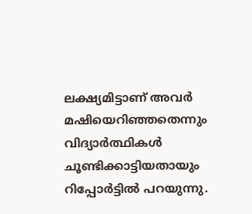ലക്ഷ്യമിട്ടാണ് അവര്‍ മഷിയെറിഞ്ഞതെന്നും വിദ്യാര്‍ത്ഥികള്‍ ചൂണ്ടിക്കാട്ടിയതായും റിപ്പോര്‍ട്ടില്‍ പറയുന്നു.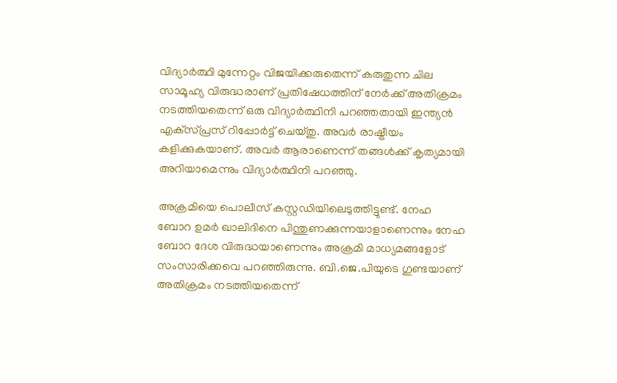വിദ്യാര്‍ത്ഥി മുന്നേറ്റം വിജയിക്കരുതെന്ന് കരുതുന്ന ചില സാമൂഹ്യ വിരുദ്ധരാണ് പ്രതിഷേധത്തിന് നേര്‍ക്ക് അതിക്രമം നടത്തിയതെന്ന് ഒരു വിദ്യാര്‍ത്ഥിനി പറഞ്ഞതായി ഇന്ത്യന്‍ എക്‌സ്പ്രസ് റിപ്പോര്‍ട്ട് ചെയ്തു. അവര്‍ രാഷ്ട്രീയം കളിക്കുകയാണ്. അവര്‍ ആരാണെന്ന് തങ്ങള്‍ക്ക് കൃത്യമായി അറിയാമെന്നും വിദ്യാര്‍ത്ഥിനി പറഞ്ഞു.

അക്രമിയെ പൊലീസ് കസ്റ്റഡിയിലെടുത്തിട്ടുണ്ട്. നേഹ ബോറ ഉമര്‍ ഖാലിദിനെ പിന്തുണക്കുന്നയാളാണെന്നും നേഹ ബോറ ദേശ വിരുദ്ധയാണെന്നും അക്രമി മാധ്യമങ്ങളോട് സംസാരിക്കവെ പറഞ്ഞിരുന്നു. ബി.ജെ.പിയുടെ ഗുണ്ടയാണ് അതിക്രമം നടത്തിയതെന്ന്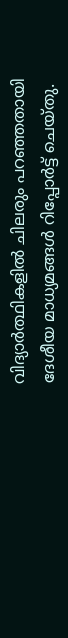വിദ്യാര്‍ത്ഥികളില്‍ ചിലരും പറഞ്ഞതായി ദേശീയ മാധ്യമങ്ങള്‍ റിപ്പോര്‍ട്ട് ചെയ്തു.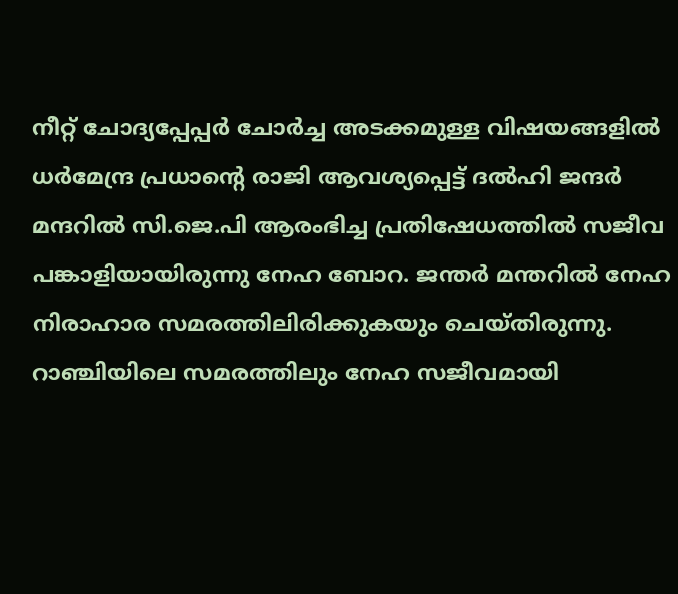നീറ്റ് ചോദ്യപ്പേപ്പര്‍ ചോര്‍ച്ച അടക്കമുള്ള വിഷയങ്ങളില്‍ ധര്‍മേന്ദ്ര പ്രധാന്റെ രാജി ആവശ്യപ്പെട്ട് ദല്‍ഹി ജന്ദര്‍ മന്ദറില്‍ സി.ജെ.പി ആരംഭിച്ച പ്രതിഷേധത്തില്‍ സജീവ പങ്കാളിയായിരുന്നു നേഹ ബോറ. ജന്തര്‍ മന്തറില്‍ നേഹ നിരാഹാര സമരത്തിലിരിക്കുകയും ചെയ്തിരുന്നു. റാഞ്ചിയിലെ സമരത്തിലും നേഹ സജീവമായി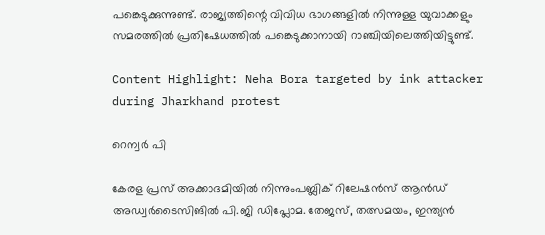പങ്കെടുക്കുന്നുണ്ട്. രാജ്യത്തിന്റെ വിവിധ ഭാഗങ്ങളില്‍ നിന്നുള്ള യുവാക്കളും സമരത്തില്‍ പ്രതിഷേധത്തില്‍ പങ്കെടുക്കാനായി റാഞ്ചിയിലെത്തിയിട്ടുണ്ട്.

Content Highlight: Neha Bora targeted by ink attacker during Jharkhand protest

റെന്വര്‍ പി

കേരള പ്രസ് അക്കാദമിയില്‍ നിന്നുംപബ്ലിക് റിലേഷന്‍സ് ആന്‍ഡ് അഡ്വര്‍ടൈസിങില്‍ പി.ജി ഡിപ്ലോമ. തേജസ്, തത്സമയം, ഇന്ത്യന്‍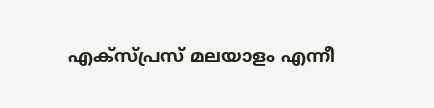എക്‌സ്പ്രസ് മലയാളം എന്നീ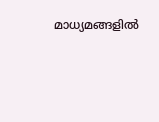മാധ്യമങ്ങളില്‍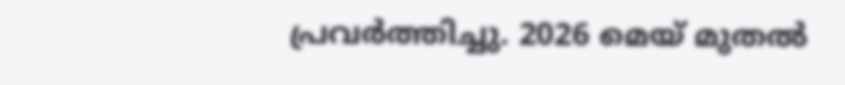പ്രവര്‍ത്തിച്ചു. 2026 മെയ് മുതല്‍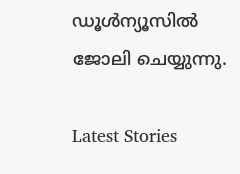ഡൂള്‍ന്യൂസില്‍ ജോലി ചെയ്യുന്നു.

Latest Stories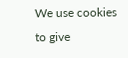We use cookies to give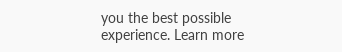you the best possible experience. Learn more